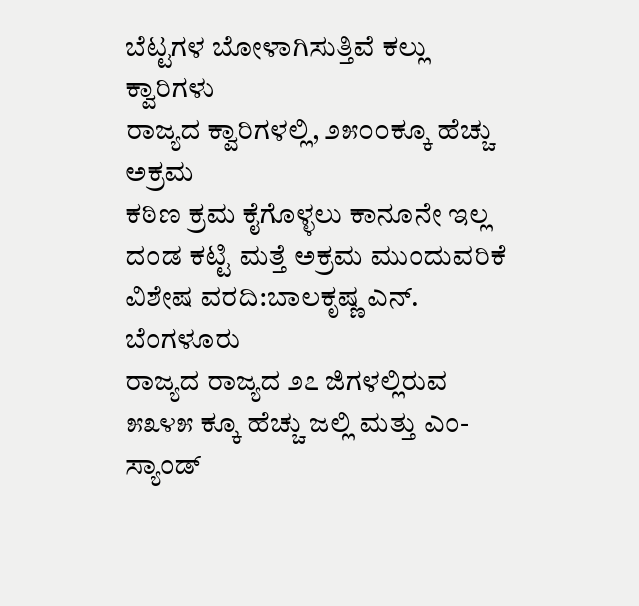ಬೆಟ್ಟಗಳ ಬೋಳಾಗಿಸುತ್ತಿವೆ ಕಲ್ಲು ಕ್ವಾರಿಗಳು
ರಾಜ್ಯದ ಕ್ವಾರಿಗಳಲ್ಲಿ, ೨೫೦೦ಕ್ಕೂ ಹೆಚ್ಚು ಅಕ್ರಮ
ಕಠಿಣ ಕ್ರಮ ಕೈಗೊಳ್ಳಲು ಕಾನೂನೇ ಇಲ್ಲ
ದಂಡ ಕಟ್ಟಿ ಮತ್ತೆ ಅಕ್ರಮ ಮುಂದುವರಿಕೆ
ವಿಶೇಷ ವರದಿ:ಬಾಲಕೃಷ್ಣ ಎನ್. ಬೆಂಗಳೂರು
ರಾಜ್ಯದ ರಾಜ್ಯದ ೨೭ ಜಿಗಳಲ್ಲಿರುವ ೫೩೪೫ ಕ್ಕೂ ಹೆಚ್ಚು ಜಲ್ಲಿ ಮತ್ತು ಎಂ-ಸ್ಯಾಂಡ್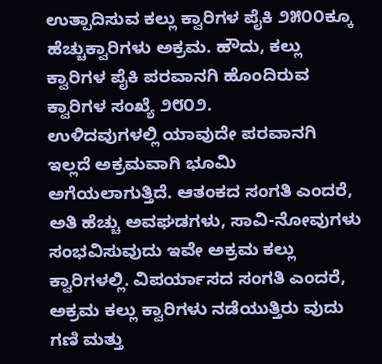ಉತ್ಪಾದಿಸುವ ಕಲ್ಲು ಕ್ವಾರಿಗಳ ಪೈಕಿ ೨೫೦೦ಕ್ಕೂ ಹೆಚ್ಚುಕ್ವಾರಿಗಳು ಅಕ್ರಮ. ಹೌದು, ಕಲ್ಲು ಕ್ವಾರಿಗಳ ಪೈಕಿ ಪರವಾನಗಿ ಹೊಂದಿರುವ ಕ್ವಾರಿಗಳ ಸಂಖ್ಯೆ ೨೮೦೨.
ಉಳಿದವುಗಳಲ್ಲಿ ಯಾವುದೇ ಪರವಾನಗಿ ಇಲ್ಲದೆ ಅಕ್ರಮವಾಗಿ ಭೂಮಿ ಅಗೆಯಲಾಗುತ್ತಿದೆ. ಆತಂಕದ ಸಂಗತಿ ಎಂದರೆ, ಅತಿ ಹೆಚ್ಚು ಅವಘಡಗಳು, ಸಾವಿ-ನೋವುಗಳು ಸಂಭವಿಸುವುದು ಇವೇ ಅಕ್ರಮ ಕಲ್ಲು ಕ್ವಾರಿಗಳಲ್ಲಿ. ವಿಪರ್ಯಾಸದ ಸಂಗತಿ ಎಂದರೆ, ಅಕ್ರಮ ಕಲ್ಲು ಕ್ವಾರಿಗಳು ನಡೆಯುತ್ತಿರು ವುದು ಗಣಿ ಮತ್ತು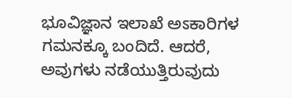ಭೂವಿಜ್ಞಾನ ಇಲಾಖೆ ಅಽಕಾರಿಗಳ ಗಮನಕ್ಕೂ ಬಂದಿದೆ. ಆದರೆ, ಅವುಗಳು ನಡೆಯುತ್ತಿರುವುದು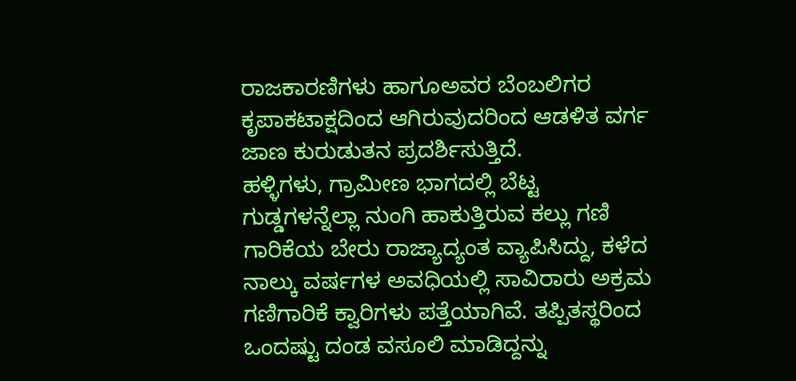ರಾಜಕಾರಣಿಗಳು ಹಾಗೂಅವರ ಬೆಂಬಲಿಗರ ಕೃಪಾಕಟಾಕ್ಷದಿಂದ ಆಗಿರುವುದರಿಂದ ಆಡಳಿತ ವರ್ಗ ಜಾಣ ಕುರುಡುತನ ಪ್ರದರ್ಶಿಸುತ್ತಿದೆ.
ಹಳ್ಳಿಗಳು, ಗ್ರಾಮೀಣ ಭಾಗದಲ್ಲಿ ಬೆಟ್ಟ ಗುಡ್ಡಗಳನ್ನೆಲ್ಲಾ ನುಂಗಿ ಹಾಕುತ್ತಿರುವ ಕಲ್ಲು ಗಣಿ ಗಾರಿಕೆಯ ಬೇರು ರಾಜ್ಯಾದ್ಯಂತ ವ್ಯಾಪಿಸಿದ್ದು, ಕಳೆದ ನಾಲ್ಕು ವರ್ಷಗಳ ಅವಧಿಯಲ್ಲಿ ಸಾವಿರಾರು ಅಕ್ರಮ ಗಣಿಗಾರಿಕೆ ಕ್ವಾರಿಗಳು ಪತ್ತೆಯಾಗಿವೆ. ತಪ್ಪಿತಸ್ಥರಿಂದ ಒಂದಷ್ಟು ದಂಡ ವಸೂಲಿ ಮಾಡಿದ್ದನ್ನು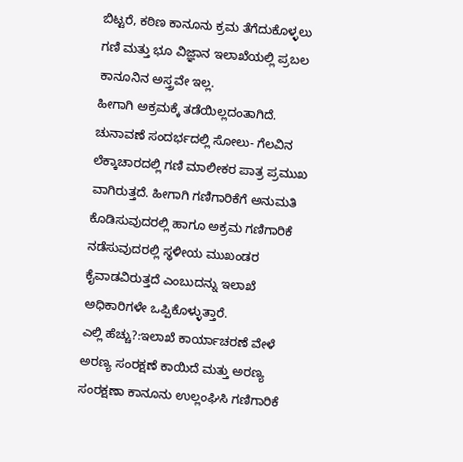ಬಿಟ್ಟರೆ, ಕಠಿಣ ಕಾನೂನು ಕ್ರಮ ತೆಗೆದುಕೊಳ್ಳಲು ಗಣಿ ಮತ್ತು ಭೂ ವಿಜ್ಞಾನ ಇಲಾಖೆಯಲ್ಲಿ ಪ್ರಬಲ ಕಾನೂನಿನ ಅಸ್ತ್ರವೇ ಇಲ್ಲ.
ಹೀಗಾಗಿ ಅಕ್ರಮಕ್ಕೆ ತಡೆಯಿಲ್ಲದಂತಾಗಿದೆ. ಚುನಾವಣೆ ಸಂದರ್ಭದಲ್ಲಿ ಸೋಲು- ಗೆಲವಿನ ಲೆಕ್ಕಾಚಾರದಲ್ಲಿ ಗಣಿ ಮಾಲೀಕರ ಪಾತ್ರ ಪ್ರಮುಖ ವಾಗಿರುತ್ತದೆ. ಹೀಗಾಗಿ ಗಣಿಗಾರಿಕೆಗೆ ಅನುಮತಿ ಕೊಡಿಸುವುದರಲ್ಲಿ ಹಾಗೂ ಅಕ್ರಮ ಗಣಿಗಾರಿಕೆ ನಡೆಸುವುದರಲ್ಲಿ ಸ್ಥಳೀಯ ಮುಖಂಡರ ಕೈವಾಡವಿರುತ್ತದೆ ಎಂಬುದನ್ನು ಇಲಾಖೆ ಅಧಿಕಾರಿಗಳೇ ಒಪ್ಪಿಕೊಳ್ಳುತ್ತಾರೆ.
ಎಲ್ಲಿ ಹೆಚ್ಚು?:ಇಲಾಖೆ ಕಾರ್ಯಾಚರಣೆ ವೇಳೆ ಅರಣ್ಯ ಸಂರಕ್ಷಣೆ ಕಾಯಿದೆ ಮತ್ತು ಅರಣ್ಯ ಸಂರಕ್ಷಣಾ ಕಾನೂನು ಉಲ್ಲಂಘಿಸಿ ಗಣಿಗಾರಿಕೆ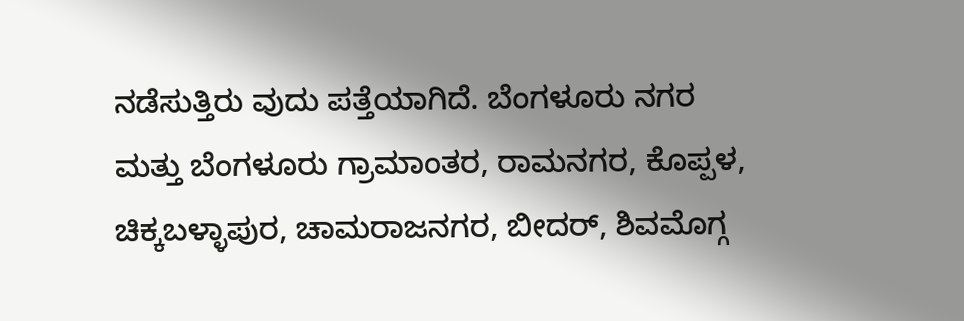ನಡೆಸುತ್ತಿರು ವುದು ಪತ್ತೆಯಾಗಿದೆ. ಬೆಂಗಳೂರು ನಗರ ಮತ್ತು ಬೆಂಗಳೂರು ಗ್ರಾಮಾಂತರ, ರಾಮನಗರ, ಕೊಪ್ಪಳ, ಚಿಕ್ಕಬಳ್ಳಾಪುರ, ಚಾಮರಾಜನಗರ, ಬೀದರ್, ಶಿವಮೊಗ್ಗ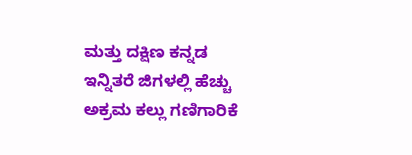ಮತ್ತು ದಕ್ಷಿಣ ಕನ್ನಡ ಇನ್ನಿತರೆ ಜಿಗಳಲ್ಲಿ ಹೆಚ್ಚು ಅಕ್ರಮ ಕಲ್ಲು ಗಣಿಗಾರಿಕೆ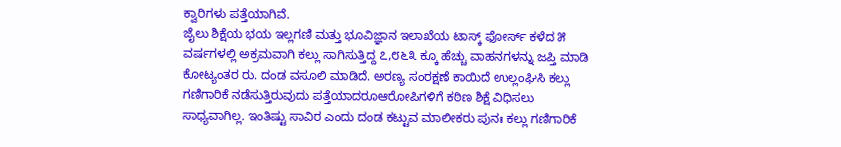ಕ್ವಾರಿಗಳು ಪತ್ತೆಯಾಗಿವೆ.
ಜೈಲು ಶಿಕ್ಷೆಯ ಭಯ ಇಲ್ಲಗಣಿ ಮತ್ತು ಭೂವಿಜ್ಞಾನ ಇಲಾಖೆಯ ಟಾಸ್ಕ್ ಫೋರ್ಸ್ ಕಳೆದ ೫ ವರ್ಷಗಳಲ್ಲಿ ಅಕ್ರಮವಾಗಿ ಕಲ್ಲು ಸಾಗಿಸುತ್ತಿದ್ದ ೭,೮೬೩ ಕ್ಕೂ ಹೆಚ್ಚು ವಾಹನಗಳನ್ನು ಜಪ್ತಿ ಮಾಡಿ ಕೋಟ್ಯಂತರ ರು. ದಂಡ ವಸೂಲಿ ಮಾಡಿದೆ. ಅರಣ್ಯ ಸಂರಕ್ಷಣೆ ಕಾಯಿದೆ ಉಲ್ಲಂಘಿಸಿ ಕಲ್ಲು ಗಣಿಗಾರಿಕೆ ನಡೆಸುತ್ತಿರುವುದು ಪತ್ತೆಯಾದರೂಆರೋಪಿಗಳಿಗೆ ಕಠಿಣ ಶಿಕ್ಷೆ ವಿಧಿಸಲು ಸಾಧ್ಯವಾಗಿಲ್ಲ. ಇಂತಿಷ್ಟು ಸಾವಿರ ಎಂದು ದಂಡ ಕಟ್ಟುವ ಮಾಲೀಕರು ಪುನಃ ಕಲ್ಲು ಗಣಿಗಾರಿಕೆ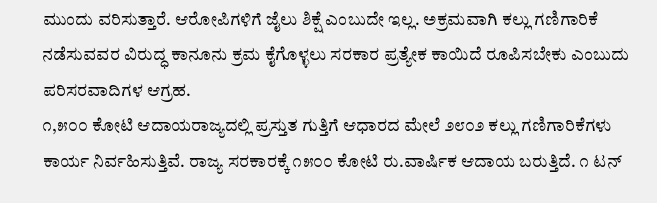ಮುಂದು ವರಿಸುತ್ತಾರೆ. ಆರೋಪಿಗಳಿಗೆ ಜೈಲು ಶಿಕ್ಷೆ ಎಂಬುದೇ ಇಲ್ಲ. ಅಕ್ರಮವಾಗಿ ಕಲ್ಲು ಗಣಿಗಾರಿಕೆ ನಡೆಸುವವರ ವಿರುದ್ಧ ಕಾನೂನು ಕ್ರಮ ಕೈಗೊಳ್ಳಲು ಸರಕಾರ ಪ್ರತ್ಯೇಕ ಕಾಯಿದೆ ರೂಪಿಸಬೇಕು ಎಂಬುದು ಪರಿಸರವಾದಿಗಳ ಆಗ್ರಹ.
೧,೫೦೦ ಕೋಟಿ ಆದಾಯರಾಜ್ಯದಲ್ಲಿ ಪ್ರಸ್ತುತ ಗುತ್ತಿಗೆ ಆಧಾರದ ಮೇಲೆ ೨೮೦೨ ಕಲ್ಲು ಗಣಿಗಾರಿಕೆಗಳು ಕಾರ್ಯ ನಿರ್ವಹಿಸುತ್ತಿವೆ. ರಾಜ್ಯ ಸರಕಾರಕ್ಕೆ ೧೫೦೦ ಕೋಟಿ ರು.ವಾರ್ಷಿಕ ಆದಾಯ ಬರುತ್ತಿದೆ. ೧ ಟನ್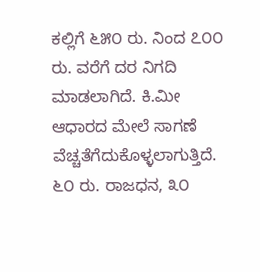ಕಲ್ಲಿಗೆ ೬೫೦ ರು. ನಿಂದ ೭೦೦ ರು. ವರೆಗೆ ದರ ನಿಗದಿ ಮಾಡಲಾಗಿದೆ. ಕಿ.ಮೀ ಆಧಾರದ ಮೇಲೆ ಸಾಗಣೆ ವೆಚ್ಚತೆಗೆದುಕೊಳ್ಳಲಾಗುತ್ತಿದೆ. ೬೦ ರು. ರಾಜಧನ, ೩೦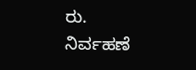ರು.
ನಿರ್ವಹಣೆ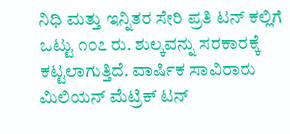ನಿಧಿ ಮತ್ತು ಇನ್ನಿತರ ಸೇರಿ ಪ್ರತಿ ಟನ್ ಕಲ್ಲಿಗೆ ಒಟ್ಟು ೧೦೭ ರು. ಶುಲ್ಕವನ್ನು ಸರಕಾರಕ್ಕೆ ಕಟ್ಟಲಾಗುತ್ತಿದೆ. ವಾರ್ಷಿಕ ಸಾವಿರಾರು ಮಿಲಿಯನ್ ಮೆಟ್ರಿಕ್ ಟನ್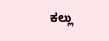ಕಲ್ಲು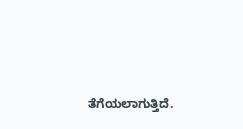ತೆಗೆಯಲಾಗುತ್ತಿದೆ.